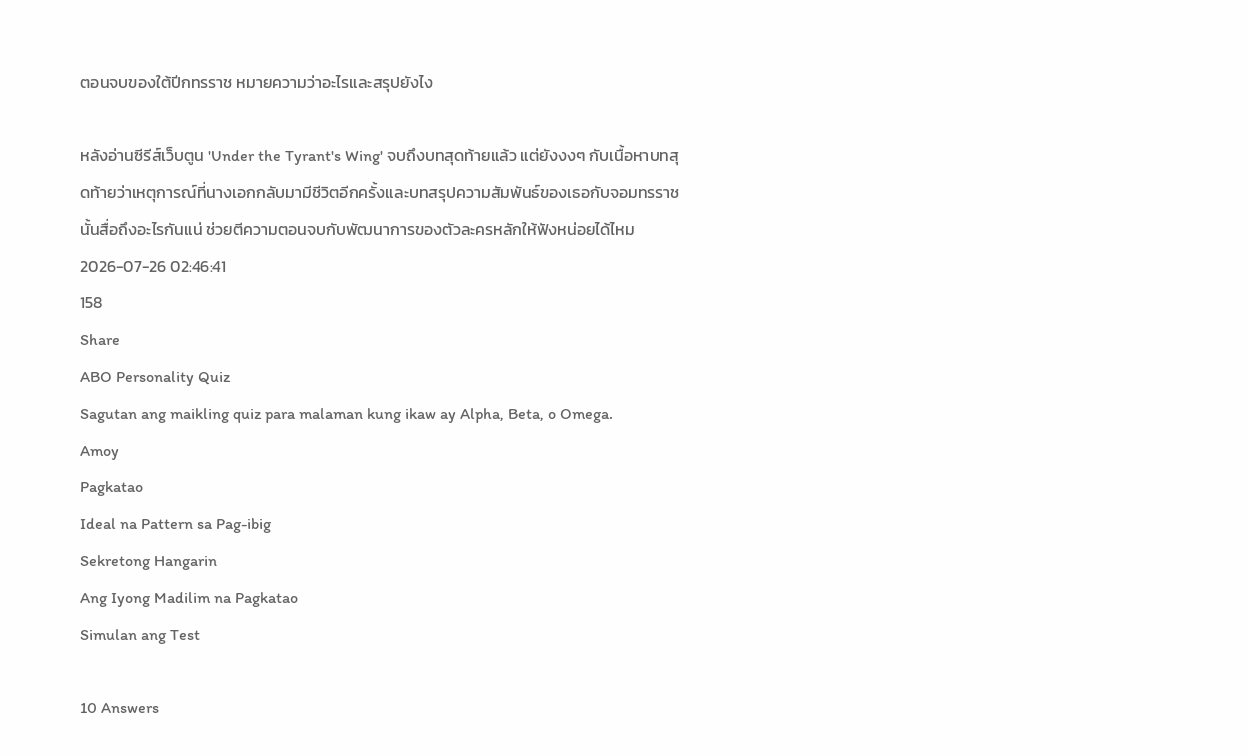ตอนจบของใต้ปีกทรราช หมายความว่าอะไรและสรุปยังไง

หลังอ่านซีรีส์เว็บตูน 'Under the Tyrant's Wing' จบถึงบทสุดท้ายแล้ว แต่ยังงงๆ กับเนื้อหาบทสุดท้ายว่าเหตุการณ์ที่นางเอกกลับมามีชีวิตอีกครั้งและบทสรุปความสัมพันธ์ของเธอกับจอมทรราชนั้นสื่อถึงอะไรกันแน่ ช่วยตีความตอนจบกับพัฒนาการของตัวละครหลักให้ฟังหน่อยได้ไหม
2026-07-26 02:46:41
158
Share
ABO Personality Quiz
Sagutan ang maikling quiz para malaman kung ikaw ay Alpha, Beta, o Omega.
Amoy
Pagkatao
Ideal na Pattern sa Pag-ibig
Sekretong Hangarin
Ang Iyong Madilim na Pagkatao
Simulan ang Test

10 Answers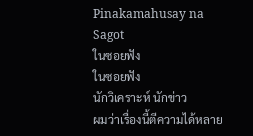Pinakamahusay na Sagot
ในซอยฟัง
ในซอยฟัง
นักวิเคราะห์ นักข่าว
ผมว่าเรื่องนี้ตีความได้หลาย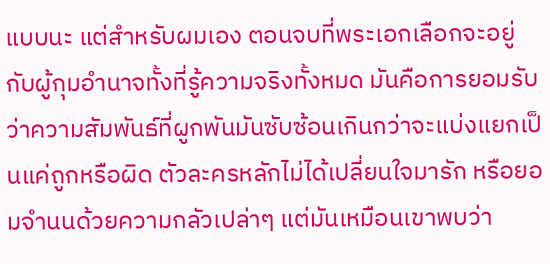แบบนะ แต่สำหรับผมเอง ตอนจบที่พระเอกเลือกจะอยู่กับผู้กุมอำนาจทั้งที่รู้ความจริงทั้งหมด มันคือการยอมรับว่าความสัมพันธ์ที่ผูกพันมันซับซ้อนเกินกว่าจะแบ่งแยกเป็นแค่ถูกหรือผิด ตัวละครหลักไม่ได้เปลี่ยนใจมารัก หรือยอมจำนนด้วยความกลัวเปล่าๆ แต่มันเหมือนเขาพบว่า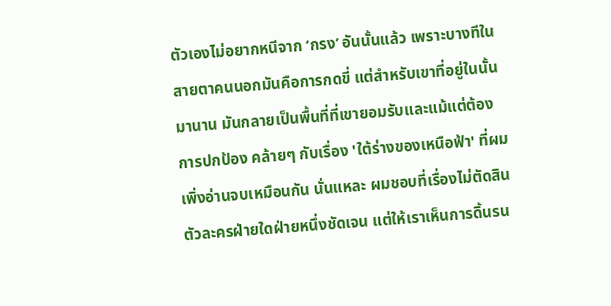ตัวเองไม่อยากหนีจาก ‘กรง’ อันนั้นแล้ว เพราะบางทีในสายตาคนนอกมันคือการกดขี่ แต่สำหรับเขาที่อยู่ในนั้นมานาน มันกลายเป็นพื้นที่ที่เขายอมรับและแม้แต่ต้องการปกป้อง คล้ายๆ กับเรื่อง 'ใต้ร่างของเหนือฟ้า' ที่ผมเพิ่งอ่านจบเหมือนกัน นั่นแหละ ผมชอบที่เรื่องไม่ตัดสินตัวละครฝ่ายใดฝ่ายหนึ่งชัดเจน แต่ให้เราเห็นการดิ้นรน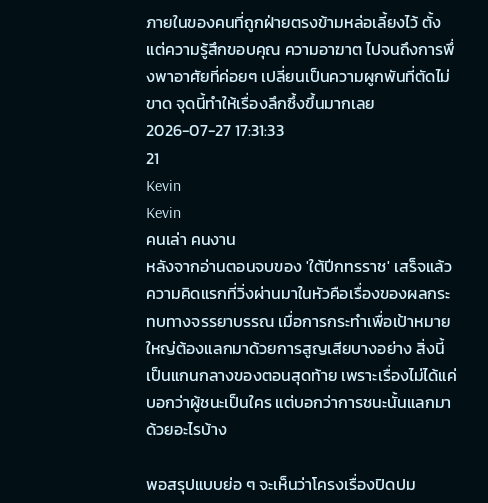ภายในของคนที่ถูกฝ่ายตรงข้ามหล่อเลี้ยงไว้ ตั้งแต่ความรู้สึกขอบคุณ ความอาฆาต ไปจนถึงการพึ่งพาอาศัยที่ค่อยๆ เปลี่ยนเป็นความผูกพันที่ตัดไม่ขาด จุดนี้ทำให้เรื่องลึกซึ้งขึ้นมากเลย
2026-07-27 17:31:33
21
Kevin
Kevin
คนเล่า คนงาน
หลังจากอ่านตอนจบของ 'ใต้ปีกทรราช' เสร็จแล้ว ความคิดแรกที่วิ่งผ่านมาในหัวคือเรื่องของผลกระทบทางจรรยาบรรณ เมื่อการกระทำเพื่อเป้าหมายใหญ่ต้องแลกมาด้วยการสูญเสียบางอย่าง สิ่งนี้เป็นแกนกลางของตอนสุดท้าย เพราะเรื่องไม่ได้แค่บอกว่าผู้ชนะเป็นใคร แต่บอกว่าการชนะนั้นแลกมาด้วยอะไรบ้าง

พอสรุปแบบย่อ ๆ จะเห็นว่าโครงเรื่องปิดปม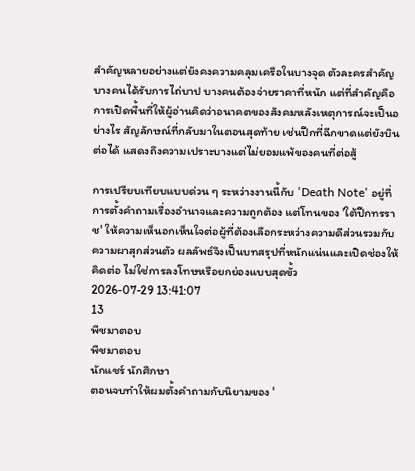สำคัญหลายอย่างแต่ยังคงความคลุมเครือในบางจุด ตัวละครสำคัญบางคนได้รับการไถ่บาป บางคนต้องจ่ายราคาที่หนัก แต่ที่สำคัญคือการเปิดพื้นที่ให้ผู้อ่านคิดว่าอนาคตของสังคมหลังเหตุการณ์จะเป็นอย่างไร สัญลักษณ์ที่กลับมาในตอนสุดท้าย เช่นปีกที่ฉีกขาดแต่ยังบินต่อได้ แสดงถึงความเปราะบางแต่ไม่ยอมแพ้ของคนที่ต่อสู้

การเปรียบเทียบแบบด่วน ๆ ระหว่างงานนี้กับ 'Death Note' อยู่ที่การตั้งคำถามเรื่องอำนาจและความถูกต้อง แต่โทนของ 'ใต้ปีกทรราช' ให้ความเห็นอกเห็นใจต่อผู้ที่ต้องเลือกระหว่างความดีส่วนรวมกับความผาสุกส่วนตัว ผลลัพธ์จึงเป็นบทสรุปที่หนักแน่นและเปิดช่องให้คิดต่อ ไม่ใช่การลงโทษหรือยกย่องแบบสุดขั้ว
2026-07-29 13:41:07
13
พีชมาตอบ
พีชมาตอบ
นักแชร์ นักศึกษา
ตอนจบทำให้ผมตั้งคำถามกับนิยามของ '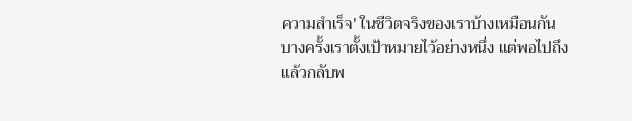ความสำเร็จ' ในชีวิตจริงของเราบ้างเหมือนกัน บางครั้งเราตั้งเป้าหมายไว้อย่างหนึ่ง แต่พอไปถึงแล้วกลับพ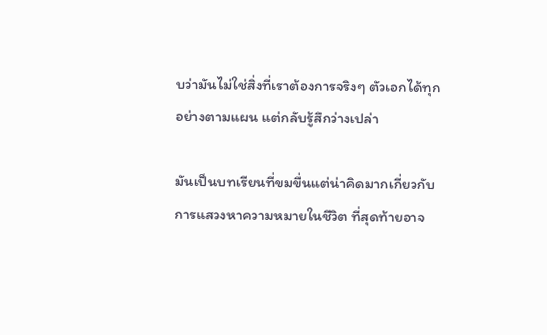บว่ามันไม่ใช่สิ่งที่เราต้องการจริงๆ ตัวเอกได้ทุกอย่างตามแผน แต่กลับรู้สึกว่างเปล่า

มันเป็นบทเรียนที่ขมขื่นแต่น่าคิดมากเกี่ยวกับการแสวงหาความหมายในชีวิต ที่สุดท้ายอาจ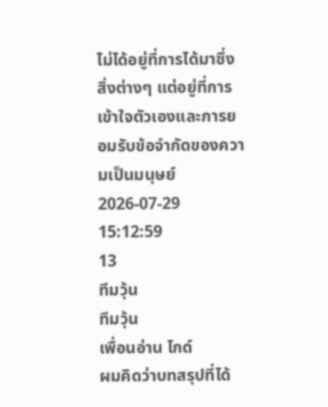ไม่ได้อยู่ที่การได้มาซึ่งสิ่งต่างๆ แต่อยู่ที่การเข้าใจตัวเองและการยอมรับข้อจำกัดของความเป็นมนุษย์
2026-07-29 15:12:59
13
ทีมวุ้น
ทีมวุ้น
เพื่อนอ่าน ไกด์
ผมคิดว่าบทสรุปที่ได้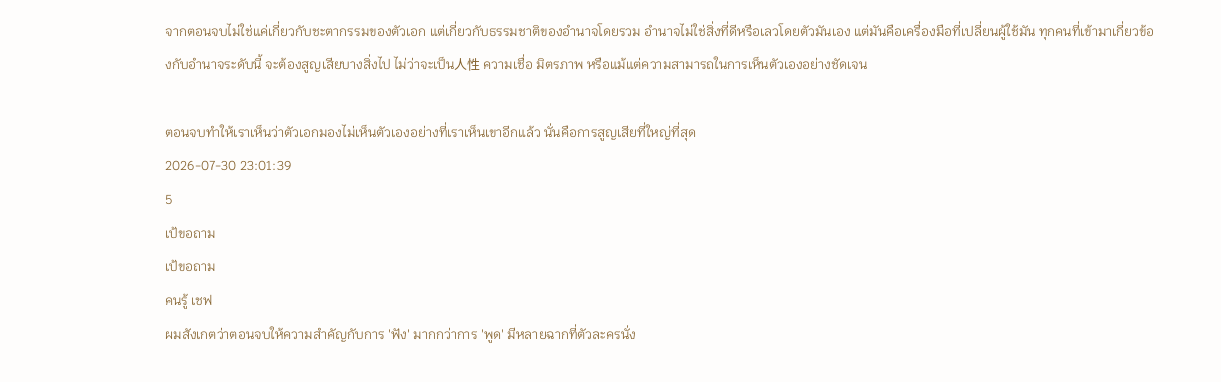จากตอนจบไม่ใช่แค่เกี่ยวกับชะตากรรมของตัวเอก แต่เกี่ยวกับธรรมชาติของอำนาจโดยรวม อำนาจไม่ใช่สิ่งที่ดีหรือเลวโดยตัวมันเอง แต่มันคือเครื่องมือที่เปลี่ยนผู้ใช้มัน ทุกคนที่เข้ามาเกี่ยวข้องกับอำนาจระดับนี้ จะต้องสูญเสียบางสิ่งไป ไม่ว่าจะเป็น人性 ความเชื่อ มิตรภาพ หรือแม้แต่ความสามารถในการเห็นตัวเองอย่างชัดเจน

ตอนจบทำให้เราเห็นว่าตัวเอกมองไม่เห็นตัวเองอย่างที่เราเห็นเขาอีกแล้ว นั่นคือการสูญเสียที่ใหญ่ที่สุด
2026-07-30 23:01:39
5
เป้ขอถาม
เป้ขอถาม
คนรู้ เชฟ
ผมสังเกตว่าตอนจบให้ความสำคัญกับการ 'ฟัง' มากกว่าการ 'พูด' มีหลายฉากที่ตัวละครนั่ง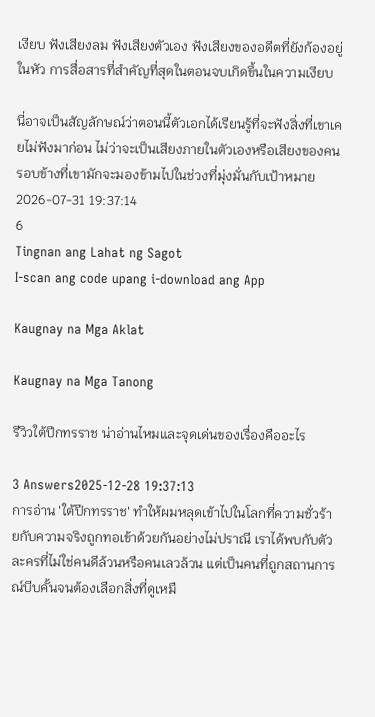เงียบ ฟังเสียงลม ฟังเสียงตัวเอง ฟังเสียงของอดีตที่ยังก้องอยู่ในหัว การสื่อสารที่สำคัญที่สุดในตอนจบเกิดขึ้นในความเงียบ

นี่อาจเป็นสัญลักษณ์ว่าตอนนี้ตัวเอกได้เรียนรู้ที่จะฟังสิ่งที่เขาเคยไม่ฟังมาก่อน ไม่ว่าจะเป็นเสียงภายในตัวเองหรือเสียงของคนรอบข้างที่เขามักจะมองข้ามไปในช่วงที่มุ่งมั่นกับเป้าหมาย
2026-07-31 19:37:14
6
Tingnan ang Lahat ng Sagot
I-scan ang code upang i-download ang App

Kaugnay na Mga Aklat

Kaugnay na Mga Tanong

รีวิวใต้ปีกทรราช น่าอ่านไหมและจุดเด่นของเรื่องคืออะไร

3 Answers2025-12-28 19:37:13
การอ่าน 'ใต้ปีกทรราช' ทำให้ผมหลุดเข้าไปในโลกที่ความชั่วร้ายกับความจริงถูกทอเข้าด้วยกันอย่างไม่ปราณี เราได้พบกับตัวละครที่ไม่ใช่คนดีล้วนหรือคนเลวล้วน แต่เป็นคนที่ถูกสถานการณ์บีบคั้นจนต้องเลือกสิ่งที่ดูเหมื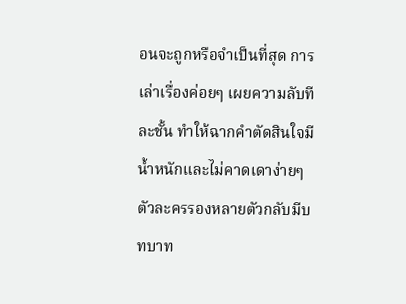อนจะถูกหรือจำเป็นที่สุด การเล่าเรื่องค่อยๆ เผยความลับทีละชั้น ทำให้ฉากคำตัดสินใจมีน้ำหนักและไม่คาดเดาง่ายๆ ตัวละครรองหลายตัวกลับมีบทบาท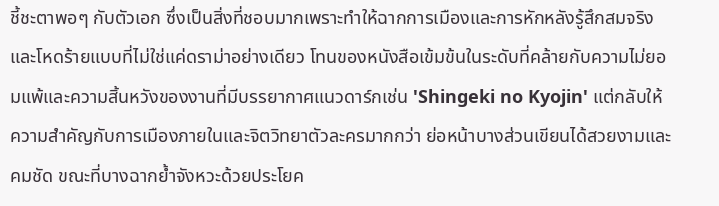ชี้ชะตาพอๆ กับตัวเอก ซึ่งเป็นสิ่งที่ชอบมากเพราะทำให้ฉากการเมืองและการหักหลังรู้สึกสมจริงและโหดร้ายแบบที่ไม่ใช่แค่ดราม่าอย่างเดียว โทนของหนังสือเข้มข้นในระดับที่คล้ายกับความไม่ยอมแพ้และความสิ้นหวังของงานที่มีบรรยากาศแนวดาร์กเช่น 'Shingeki no Kyojin' แต่กลับให้ความสำคัญกับการเมืองภายในและจิตวิทยาตัวละครมากกว่า ย่อหน้าบางส่วนเขียนได้สวยงามและคมชัด ขณะที่บางฉากย้ำจังหวะด้วยประโยค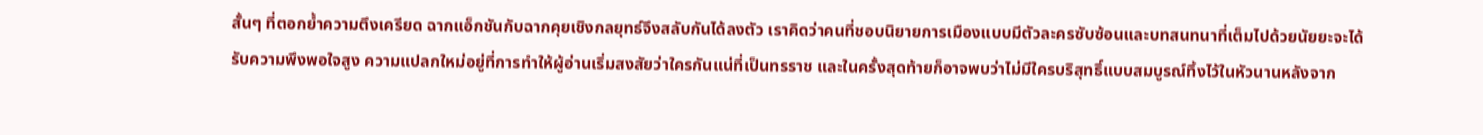สั้นๆ ที่ตอกย้ำความตึงเครียด ฉากแอ็กชันกับฉากคุยเชิงกลยุทธ์จึงสลับกันได้ลงตัว เราคิดว่าคนที่ชอบนิยายการเมืองแบบมีตัวละครซับซ้อนและบทสนทนาที่เต็มไปด้วยนัยยะจะได้รับความพึงพอใจสูง ความแปลกใหม่อยู่ที่การทำให้ผู้อ่านเริ่มสงสัยว่าใครกันแน่ที่เป็นทรราช และในครั้งสุดท้ายก็อาจพบว่าไม่มีใครบริสุทธิ์แบบสมบูรณ์ทิ้งไว้ในหัวนานหลังจาก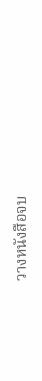วางหนังสือจบ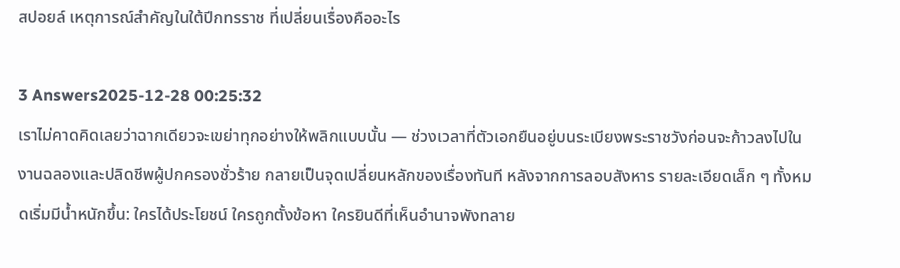สปอยล์ เหตุการณ์สำคัญในใต้ปีกทรราช ที่เปลี่ยนเรื่องคืออะไร

3 Answers2025-12-28 00:25:32
เราไม่คาดคิดเลยว่าฉากเดียวจะเขย่าทุกอย่างให้พลิกแบบนั้น — ช่วงเวลาที่ตัวเอกยืนอยู่บนระเบียงพระราชวังก่อนจะก้าวลงไปในงานฉลองและปลิดชีพผู้ปกครองชั่วร้าย กลายเป็นจุดเปลี่ยนหลักของเรื่องทันที หลังจากการลอบสังหาร รายละเอียดเล็ก ๆ ทั้งหมดเริ่มมีน้ำหนักขึ้น: ใครได้ประโยชน์ ใครถูกตั้งข้อหา ใครยินดีที่เห็นอำนาจพังทลาย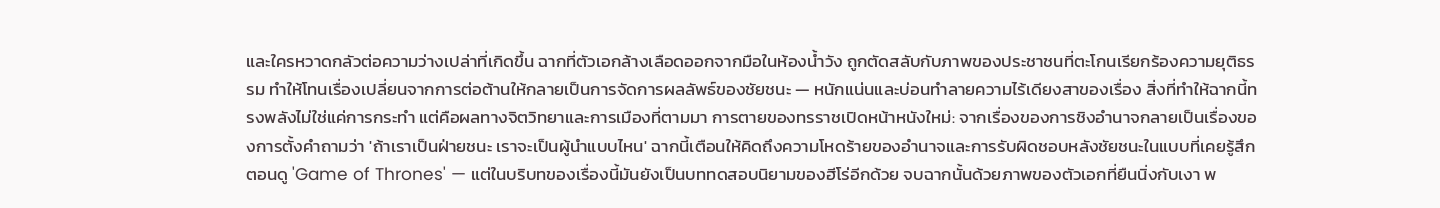และใครหวาดกลัวต่อความว่างเปล่าที่เกิดขึ้น ฉากที่ตัวเอกล้างเลือดออกจากมือในห้องน้ำวัง ถูกตัดสลับกับภาพของประชาชนที่ตะโกนเรียกร้องความยุติธรรม ทำให้โทนเรื่องเปลี่ยนจากการต่อต้านให้กลายเป็นการจัดการผลลัพธ์ของชัยชนะ — หนักแน่นและบ่อนทำลายความไร้เดียงสาของเรื่อง สิ่งที่ทำให้ฉากนี้ทรงพลังไม่ใช่แค่การกระทำ แต่คือผลทางจิตวิทยาและการเมืองที่ตามมา การตายของทรราชเปิดหน้าหนังใหม่: จากเรื่องของการชิงอำนาจกลายเป็นเรื่องของการตั้งคำถามว่า 'ถ้าเราเป็นฝ่ายชนะ เราจะเป็นผู้นำแบบไหน' ฉากนี้เตือนให้คิดถึงความโหดร้ายของอำนาจและการรับผิดชอบหลังชัยชนะในแบบที่เคยรู้สึกตอนดู 'Game of Thrones' — แต่ในบริบทของเรื่องนี้มันยังเป็นบททดสอบนิยามของฮีโร่อีกด้วย จบฉากนั้นด้วยภาพของตัวเอกที่ยืนนิ่งกับเงา พ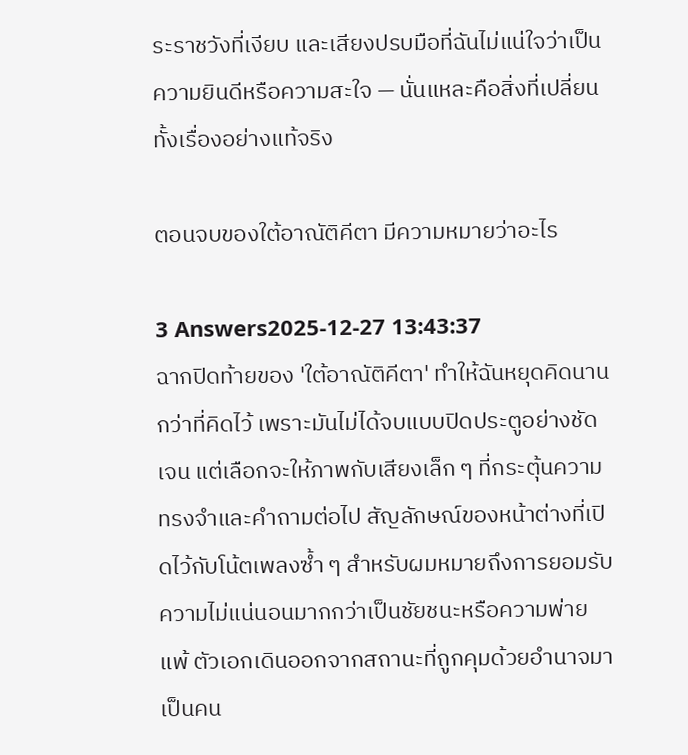ระราชวังที่เงียบ และเสียงปรบมือที่ฉันไม่แน่ใจว่าเป็นความยินดีหรือความสะใจ — นั่นแหละคือสิ่งที่เปลี่ยนทั้งเรื่องอย่างแท้จริง

ตอนจบของใต้อาณัติคีตา มีความหมายว่าอะไร

3 Answers2025-12-27 13:43:37
ฉากปิดท้ายของ 'ใต้อาณัติคีตา' ทำให้ฉันหยุดคิดนานกว่าที่คิดไว้ เพราะมันไม่ได้จบแบบปิดประตูอย่างชัดเจน แต่เลือกจะให้ภาพกับเสียงเล็ก ๆ ที่กระตุ้นความทรงจำและคำถามต่อไป สัญลักษณ์ของหน้าต่างที่เปิดไว้กับโน้ตเพลงซ้ำ ๆ สำหรับผมหมายถึงการยอมรับความไม่แน่นอนมากกว่าเป็นชัยชนะหรือความพ่ายแพ้ ตัวเอกเดินออกจากสถานะที่ถูกคุมด้วยอำนาจมาเป็นคน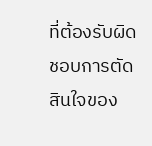ที่ต้องรับผิดชอบการตัดสินใจของ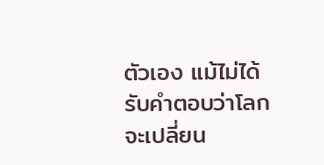ตัวเอง แม้ไม่ได้รับคำตอบว่าโลกจะเปลี่ยน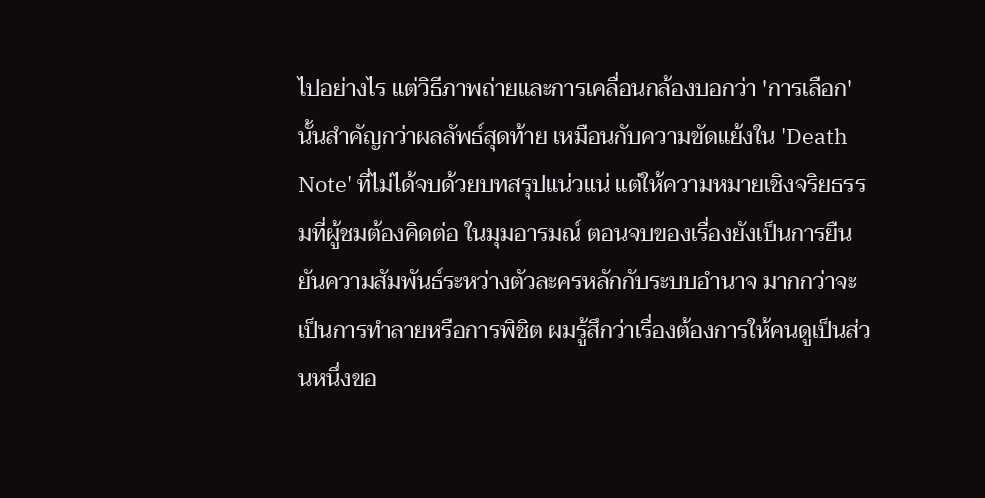ไปอย่างไร แต่วิธีภาพถ่ายและการเคลื่อนกล้องบอกว่า 'การเลือก' นั้นสำคัญกว่าผลลัพธ์สุดท้าย เหมือนกับความขัดแย้งใน 'Death Note' ที่ไม่ได้จบด้วยบทสรุปแน่วแน่ แต่ให้ความหมายเชิงจริยธรรมที่ผู้ชมต้องคิดต่อ ในมุมอารมณ์ ตอนจบของเรื่องยังเป็นการยืนยันความสัมพันธ์ระหว่างตัวละครหลักกับระบบอำนาจ มากกว่าจะเป็นการทำลายหรือการพิชิต ผมรู้สึกว่าเรื่องต้องการให้คนดูเป็นส่วนหนึ่งขอ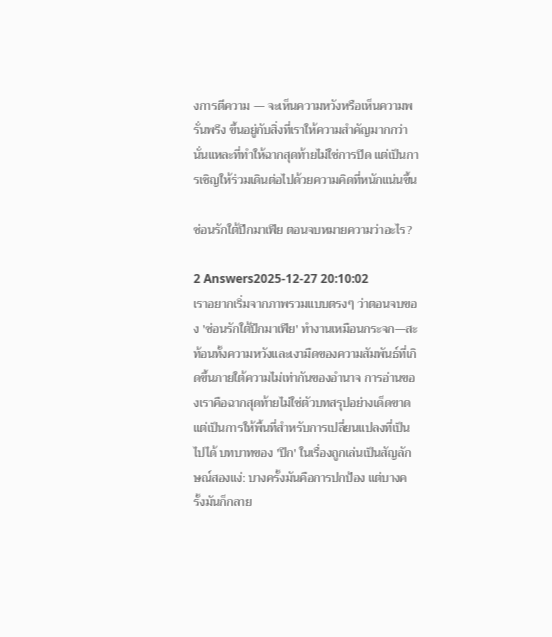งการตีความ — จะเห็นความหวังหรือเห็นความพรั่นพรึง ขึ้นอยู่กับสิ่งที่เราให้ความสำคัญมากกว่า นั่นแหละที่ทำให้ฉากสุดท้ายไม่ใช่การปิด แต่เป็นการเชิญให้ร่วมเดินต่อไปด้วยความคิดที่หนักแน่นขึ้น

ซ่อนรักใต้ปีกมาเฟีย ตอนจบหมายความว่าอะไร?

2 Answers2025-12-27 20:10:02
เราอยากเริ่มจากภาพรวมแบบตรงๆ ว่าตอนจบของ 'ซ่อนรักใต้ปีกมาเฟีย' ทำงานเหมือนกระจก—สะท้อนทั้งความหวังและเงามืดของความสัมพันธ์ที่เกิดขึ้นภายใต้ความไม่เท่ากันของอำนาจ การอ่านของเราคือฉากสุดท้ายไม่ใช่ตัวบทสรุปอย่างเด็ดขาด แต่เป็นการให้พื้นที่สำหรับการเปลี่ยนแปลงที่เป็นไปได้ บทบาทของ 'ปีก' ในเรื่องถูกเล่นเป็นสัญลักษณ์สองแง่: บางครั้งมันคือการปกป้อง แต่บางครั้งมันก็กลาย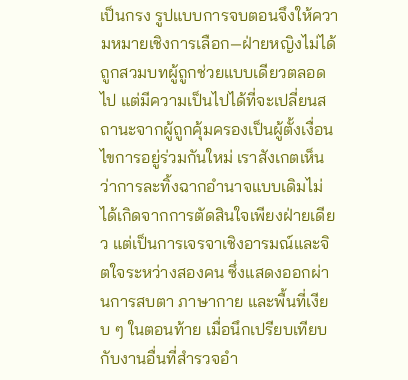เป็นกรง รูปแบบการจบตอนจึงให้ความหมายเชิงการเลือก—ฝ่ายหญิงไม่ได้ถูกสวมบทผู้ถูกช่วยแบบเดียวตลอดไป แต่มีความเป็นไปได้ที่จะเปลี่ยนสถานะจากผู้ถูกคุ้มครองเป็นผู้ตั้งเงื่อนไขการอยู่ร่วมกันใหม่ เราสังเกตเห็นว่าการละทิ้งฉากอำนาจแบบเดิมไม่ได้เกิดจากการตัดสินใจเพียงฝ่ายเดียว แต่เป็นการเจรจาเชิงอารมณ์และจิตใจระหว่างสองคน ซึ่งแสดงออกผ่านการสบตา ภาษากาย และพื้นที่เงียบ ๆ ในตอนท้าย เมื่อนึกเปรียบเทียบกับงานอื่นที่สำรวจอำ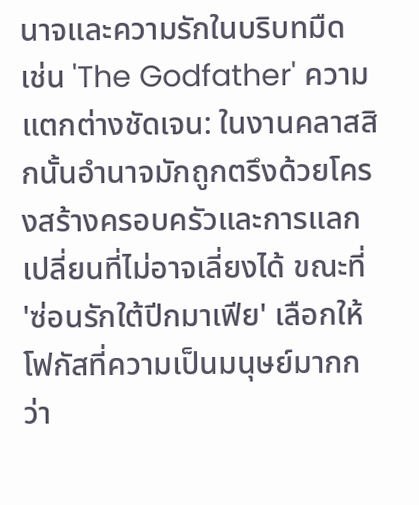นาจและความรักในบริบทมืด เช่น 'The Godfather' ความแตกต่างชัดเจน: ในงานคลาสสิกนั้นอำนาจมักถูกตรึงด้วยโครงสร้างครอบครัวและการแลกเปลี่ยนที่ไม่อาจเลี่ยงได้ ขณะที่ 'ซ่อนรักใต้ปีกมาเฟีย' เลือกให้โฟกัสที่ความเป็นมนุษย์มากกว่า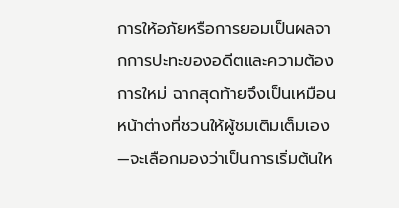การให้อภัยหรือการยอมเป็นผลจากการปะทะของอดีตและความต้องการใหม่ ฉากสุดท้ายจึงเป็นเหมือนหน้าต่างที่ชวนให้ผู้ชมเติมเต็มเอง—จะเลือกมองว่าเป็นการเริ่มต้นให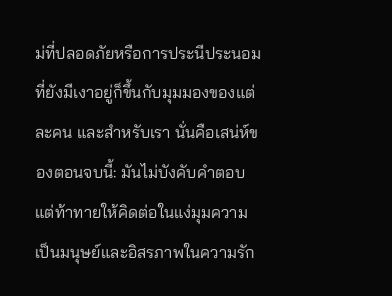ม่ที่ปลอดภัยหรือการประนีประนอมที่ยังมีเงาอยู่ก็ขึ้นกับมุมมองของแต่ละคน และสำหรับเรา นั่นคือเสน่ห์ของตอนจบนี้: มันไม่บังคับคำตอบ แต่ท้าทายให้คิดต่อในแง่มุมความเป็นมนุษย์และอิสรภาพในความรัก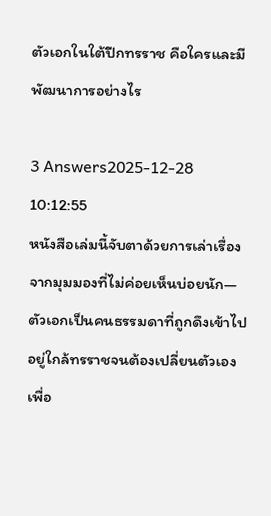ตัวเอกในใต้ปีกทรราช คือใครและมีพัฒนาการอย่างไร

3 Answers2025-12-28 10:12:55
หนังสือเล่มนี้จับตาด้วยการเล่าเรื่องจากมุมมองที่ไม่ค่อยเห็นบ่อยนัก—ตัวเอกเป็นคนธรรมดาที่ถูกดึงเข้าไปอยู่ใกล้ทรราชจนต้องเปลี่ยนตัวเองเพื่อ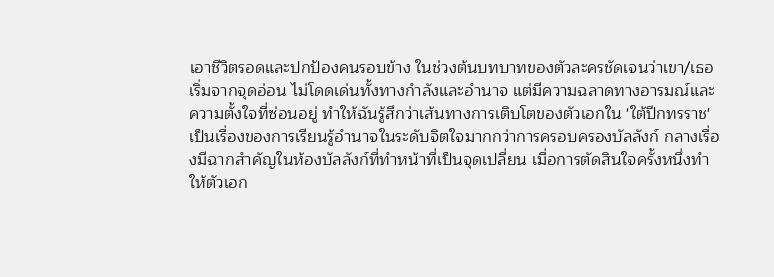เอาชีวิตรอดและปกป้องคนรอบข้าง ในช่วงต้นบทบาทของตัวละครชัดเจนว่าเขา/เธอเริ่มจากจุดอ่อน ไม่โดดเด่นทั้งทางกำลังและอำนาจ แต่มีความฉลาดทางอารมณ์และความตั้งใจที่ซ่อนอยู่ ทำให้ฉันรู้สึกว่าเส้นทางการเติบโตของตัวเอกใน 'ใต้ปีกทรราช' เป็นเรื่องของการเรียนรู้อำนาจในระดับจิตใจมากกว่าการครอบครองบัลลังก์ กลางเรื่องมีฉากสำคัญในห้องบัลลังก์ที่ทำหน้าที่เป็นจุดเปลี่ยน เมื่อการตัดสินใจครั้งหนึ่งทำให้ตัวเอก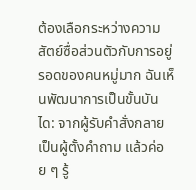ต้องเลือกระหว่างความสัตย์ซื่อส่วนตัวกับการอยู่รอดของคนหมู่มาก ฉันเห็นพัฒนาการเป็นขั้นบันได: จากผู้รับคำสั่งกลายเป็นผู้ตั้งคำถาม แล้วค่อย ๆ รู้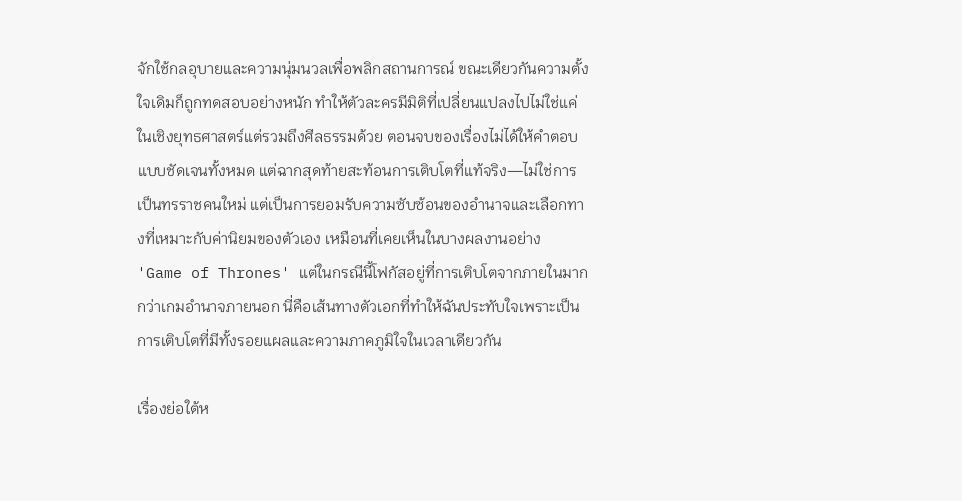จักใช้กลอุบายและความนุ่มนวลเพื่อพลิกสถานการณ์ ขณะเดียวกันความตั้งใจเดิมก็ถูกทดสอบอย่างหนัก ทำให้ตัวละครมีมิติที่เปลี่ยนแปลงไปไม่ใช่แค่ในเชิงยุทธศาสตร์แต่รวมถึงศีลธรรมด้วย ตอนจบของเรื่องไม่ได้ให้คำตอบแบบชัดเจนทั้งหมด แต่ฉากสุดท้ายสะท้อนการเติบโตที่แท้จริง—ไม่ใช่การเป็นทรราชคนใหม่ แต่เป็นการยอมรับความซับซ้อนของอำนาจและเลือกทางที่เหมาะกับค่านิยมของตัวเอง เหมือนที่เคยเห็นในบางผลงานอย่าง 'Game of Thrones' แต่ในกรณีนี้โฟกัสอยู่ที่การเติบโตจากภายในมากกว่าเกมอำนาจภายนอก นี่คือเส้นทางตัวเอกที่ทำให้ฉันประทับใจเพราะเป็นการเติบโตที่มีทั้งรอยแผลและความภาคภูมิใจในเวลาเดียวกัน

เรื่องย่อใต้ห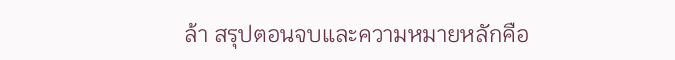ล้า สรุปตอนจบและความหมายหลักคือ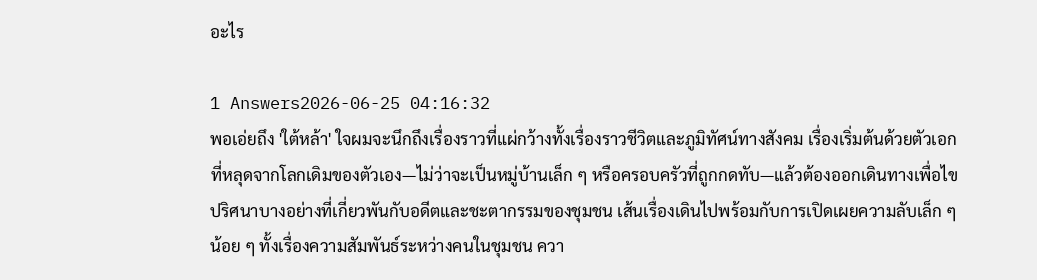อะไร

1 Answers2026-06-25 04:16:32
พอเอ่ยถึง 'ใต้หล้า' ใจผมจะนึกถึงเรื่องราวที่แผ่กว้างทั้งเรื่องราวชีวิตและภูมิทัศน์ทางสังคม เรื่องเริ่มต้นด้วยตัวเอกที่หลุดจากโลกเดิมของตัวเอง—ไม่ว่าจะเป็นหมู่บ้านเล็ก ๆ หรือครอบครัวที่ถูกกดทับ—แล้วต้องออกเดินทางเพื่อไขปริศนาบางอย่างที่เกี่ยวพันกับอดีตและชะตากรรมของชุมชน เส้นเรื่องเดินไปพร้อมกับการเปิดเผยความลับเล็ก ๆ น้อย ๆ ทั้งเรื่องความสัมพันธ์ระหว่างคนในชุมชน ควา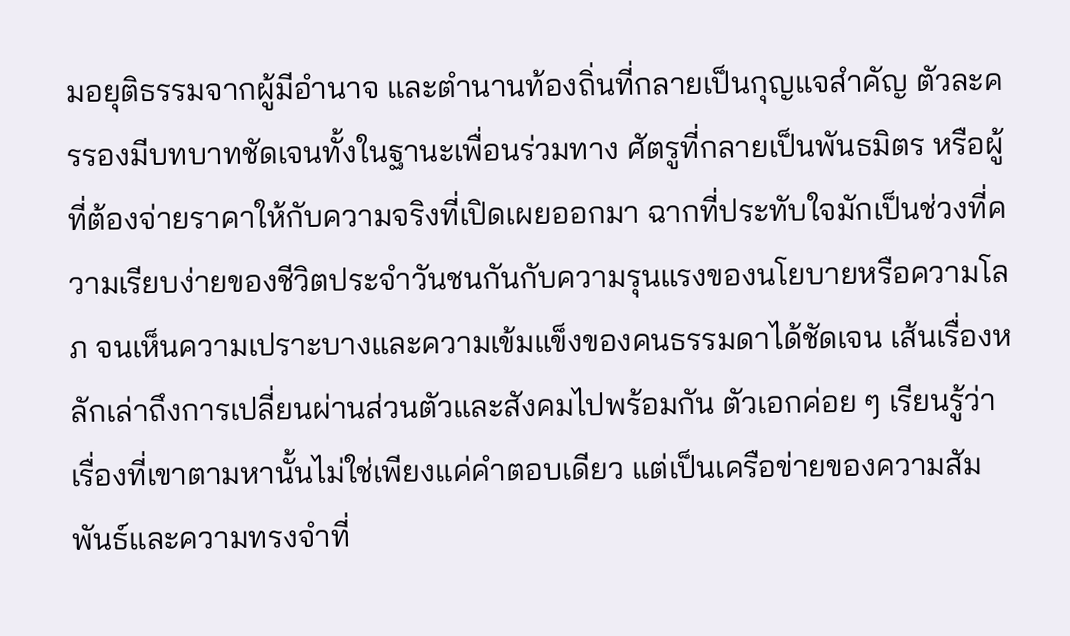มอยุติธรรมจากผู้มีอำนาจ และตำนานท้องถิ่นที่กลายเป็นกุญแจสำคัญ ตัวละครรองมีบทบาทชัดเจนทั้งในฐานะเพื่อนร่วมทาง ศัตรูที่กลายเป็นพันธมิตร หรือผู้ที่ต้องจ่ายราคาให้กับความจริงที่เปิดเผยออกมา ฉากที่ประทับใจมักเป็นช่วงที่ความเรียบง่ายของชีวิตประจำวันชนกันกับความรุนแรงของนโยบายหรือความโลภ จนเห็นความเปราะบางและความเข้มแข็งของคนธรรมดาได้ชัดเจน เส้นเรื่องหลักเล่าถึงการเปลี่ยนผ่านส่วนตัวและสังคมไปพร้อมกัน ตัวเอกค่อย ๆ เรียนรู้ว่าเรื่องที่เขาตามหานั้นไม่ใช่เพียงแค่คำตอบเดียว แต่เป็นเครือข่ายของความสัมพันธ์และความทรงจำที่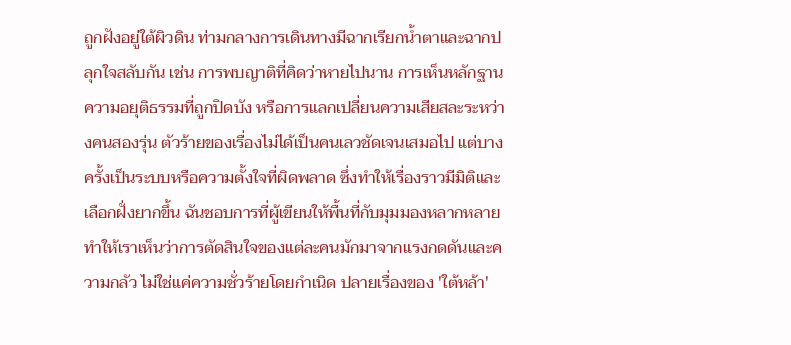ถูกฝังอยู่ใต้ผิวดิน ท่ามกลางการเดินทางมีฉากเรียกน้ำตาและฉากปลุกใจสลับกัน เช่น การพบญาติที่คิดว่าหายไปนาน การเห็นหลักฐานความอยุติธรรมที่ถูกปิดบัง หรือการแลกเปลี่ยนความเสียสละระหว่างคนสองรุ่น ตัวร้ายของเรื่องไม่ได้เป็นคนเลวชัดเจนเสมอไป แต่บางครั้งเป็นระบบหรือความตั้งใจที่ผิดพลาด ซึ่งทำให้เรื่องราวมีมิติและเลือกฝั่งยากขึ้น ฉันชอบการที่ผู้เขียนให้พื้นที่กับมุมมองหลากหลาย ทำให้เราเห็นว่าการตัดสินใจของแต่ละคนมักมาจากแรงกดดันและความกลัว ไม่ใช่แค่ความชั่วร้ายโดยกำเนิด ปลายเรื่องของ 'ใต้หล้า'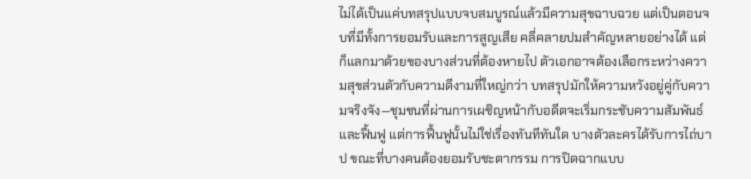ไม่ได้เป็นแค่บทสรุปแบบจบสมบูรณ์แล้วมีความสุขฉาบฉวย แต่เป็นตอนจบที่มีทั้งการยอมรับและการสูญเสีย คลี่คลายปมสำคัญหลายอย่างได้ แต่ก็แลกมาด้วยของบางส่วนที่ต้องหายไป ตัวเอกอาจต้องเลือกระหว่างความสุขส่วนตัวกับความดีงามที่ใหญ่กว่า บทสรุปมักให้ความหวังอยู่คู่กับความจริงจัง—ชุมชนที่ผ่านการเผชิญหน้ากับอดีตจะเริ่มกระชับความสัมพันธ์และฟื้นฟู แต่การฟื้นฟูนั้นไม่ใช่เรื่องทันทีทันใด บางตัวละครได้รับการไถ่บาป ขณะที่บางคนต้องยอมรับชะตากรรม การปิดฉากแบบ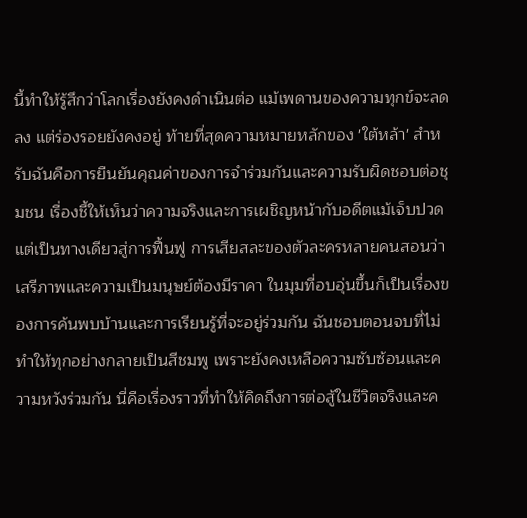นี้ทำให้รู้สึกว่าโลกเรื่องยังคงดำเนินต่อ แม้เพดานของความทุกข์จะลดลง แต่ร่องรอยยังคงอยู่ ท้ายที่สุดความหมายหลักของ 'ใต้หล้า' สำหรับฉันคือการยืนยันคุณค่าของการจำร่วมกันและความรับผิดชอบต่อชุมชน เรื่องชี้ให้เห็นว่าความจริงและการเผชิญหน้ากับอดีตแม้เจ็บปวด แต่เป็นทางเดียวสู่การฟื้นฟู การเสียสละของตัวละครหลายคนสอนว่าเสรีภาพและความเป็นมนุษย์ต้องมีราคา ในมุมที่อบอุ่นขึ้นก็เป็นเรื่องของการค้นพบบ้านและการเรียนรู้ที่จะอยู่ร่วมกัน ฉันชอบตอนจบที่ไม่ทำให้ทุกอย่างกลายเป็นสีชมพู เพราะยังคงเหลือความซับซ้อนและความหวังร่วมกัน นี่คือเรื่องราวที่ทำให้คิดถึงการต่อสู้ในชีวิตจริงและค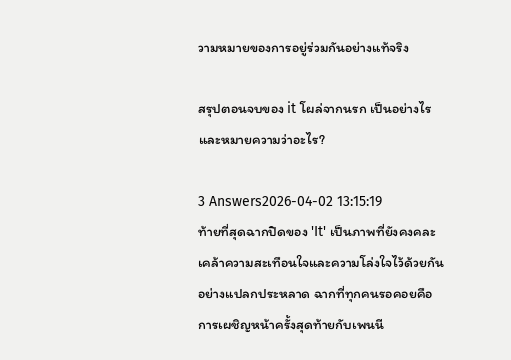วามหมายของการอยู่ร่วมกันอย่างแท้จริง

สรุปตอนจบของ it โผล่จากนรก เป็นอย่างไรและหมายความว่าอะไร?

3 Answers2026-04-02 13:15:19
ท้ายที่สุดฉากปิดของ 'It' เป็นภาพที่ยังคงคละเคล้าความสะเทือนใจและความโล่งใจไว้ด้วยกันอย่างแปลกประหลาด ฉากที่ทุกคนรอคอยคือการเผชิญหน้าครั้งสุดท้ายกับเพนนี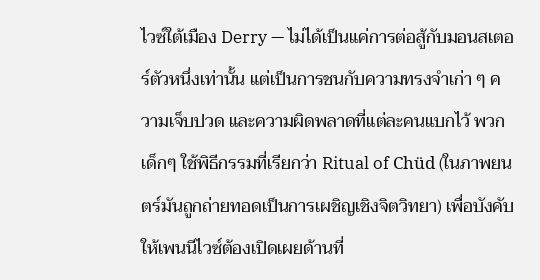ไวซ์ใต้เมือง Derry — ไม่ได้เป็นแค่การต่อสู้กับมอนสเตอร์ตัวหนึ่งเท่านั้น แต่เป็นการชนกับความทรงจำเก่า ๆ ความเจ็บปวด และความผิดพลาดที่แต่ละคนแบกไว้ พวกเด็กๆ ใช้พิธีกรรมที่เรียกว่า Ritual of Chüd (ในภาพยนตร์มันถูกถ่ายทอดเป็นการเผชิญเชิงจิตวิทยา) เพื่อบังคับให้เพนนีไวซ์ต้องเปิดเผยด้านที่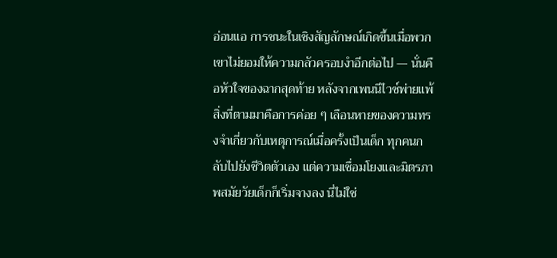อ่อนแอ การชนะในเชิงสัญลักษณ์เกิดขึ้นเมื่อพวกเขาไม่ยอมให้ความกลัวครอบงำอีกต่อไป — นั่นคือหัวใจของฉากสุดท้าย หลังจากเพนนีไวซ์พ่ายแพ้ สิ่งที่ตามมาคือการค่อย ๆ เลือนหายของความทรงจำเกี่ยวกับเหตุการณ์เมื่อครั้งเป็นเด็ก ทุกคนกลับไปยังชีวิตตัวเอง แต่ความเชื่อมโยงและมิตรภาพสมัยวัยเด็กก็เริ่มจางลง นี่ไม่ใช่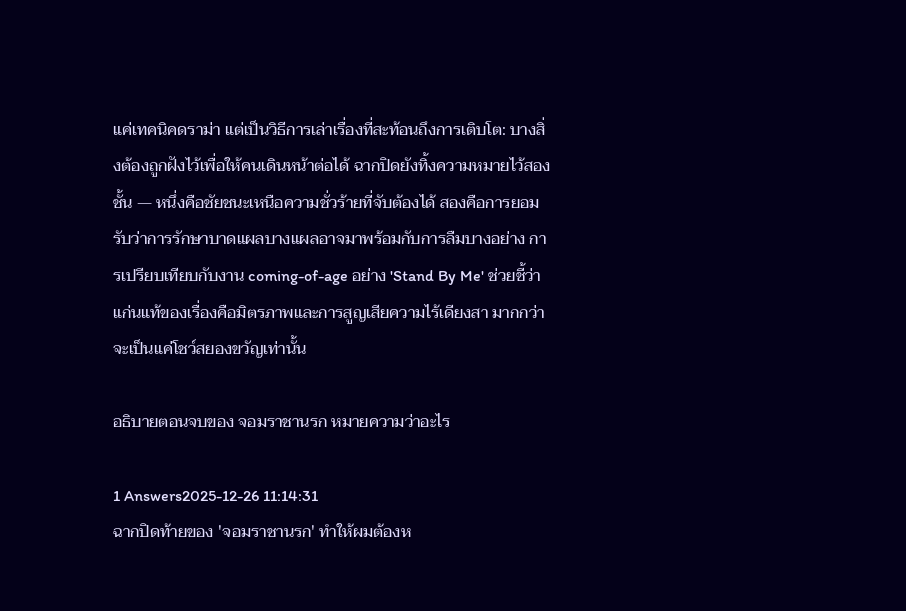แค่เทคนิคดราม่า แต่เป็นวิธีการเล่าเรื่องที่สะท้อนถึงการเติบโต: บางสิ่งต้องถูกฝังไว้เพื่อให้คนเดินหน้าต่อได้ ฉากปิดยังทิ้งความหมายไว้สองชั้น — หนึ่งคือชัยชนะเหนือความชั่วร้ายที่จับต้องได้ สองคือการยอมรับว่าการรักษาบาดแผลบางแผลอาจมาพร้อมกับการลืมบางอย่าง การเปรียบเทียบกับงาน coming-of-age อย่าง 'Stand By Me' ช่วยชี้ว่าแก่นแท้ของเรื่องคือมิตรภาพและการสูญเสียความไร้เดียงสา มากกว่าจะเป็นแค่โชว์สยองขวัญเท่านั้น

อธิบายตอนจบของ จอมราชานรก หมายความว่าอะไร

1 Answers2025-12-26 11:14:31
ฉากปิดท้ายของ 'จอมราชานรก' ทำให้ผมต้องห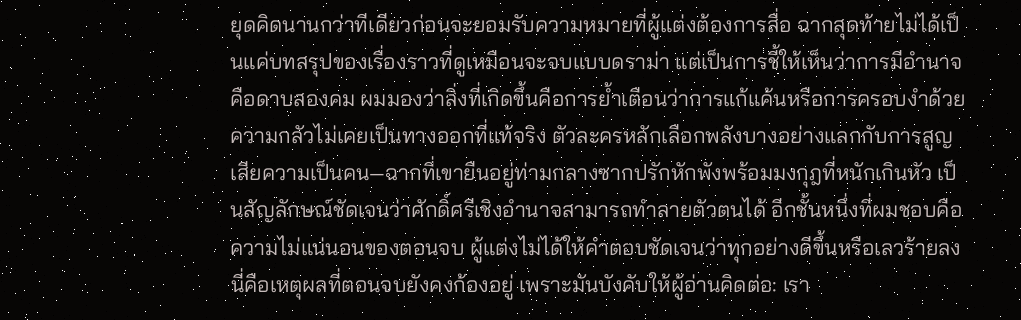ยุดคิดนานกว่าทีเดียวก่อนจะยอมรับความหมายที่ผู้แต่งต้องการสื่อ ฉากสุดท้ายไม่ได้เป็นแค่บทสรุปของเรื่องราวที่ดูเหมือนจะจบแบบดราม่า แต่เป็นการชี้ให้เห็นว่าการมีอำนาจคือดาบสองคม ผมมองว่าสิ่งที่เกิดขึ้นคือการย้ำเตือนว่าการแก้แค้นหรือการครอบงำด้วยความกลัวไม่เคยเป็นทางออกที่แท้จริง ตัวละครหลักเลือกพลังบางอย่างแลกกับการสูญเสียความเป็นคน—ฉากที่เขายืนอยู่ท่ามกลางซากปรักหักพังพร้อมมงกุฎที่หนักเกินหัว เป็นสัญลักษณ์ชัดเจนว่าศักดิ์ศรีเชิงอำนาจสามารถทำลายตัวตนได้ อีกชั้นหนึ่งที่ผมชอบคือความไม่แน่นอนของตอนจบ ผู้แต่งไม่ได้ให้คำตอบชัดเจนว่าทุกอย่างดีขึ้นหรือเลวร้ายลง นี่คือเหตุผลที่ตอนจบยังคงก้องอยู่ เพราะมันบังคับให้ผู้อ่านคิดต่อ: เรา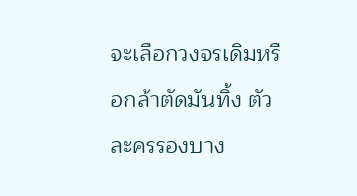จะเลือกวงจรเดิมหรือกล้าตัดมันทิ้ง ตัวละครรองบาง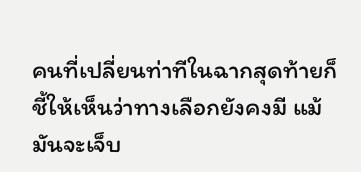คนที่เปลี่ยนท่าทีในฉากสุดท้ายก็ชี้ให้เห็นว่าทางเลือกยังคงมี แม้มันจะเจ็บ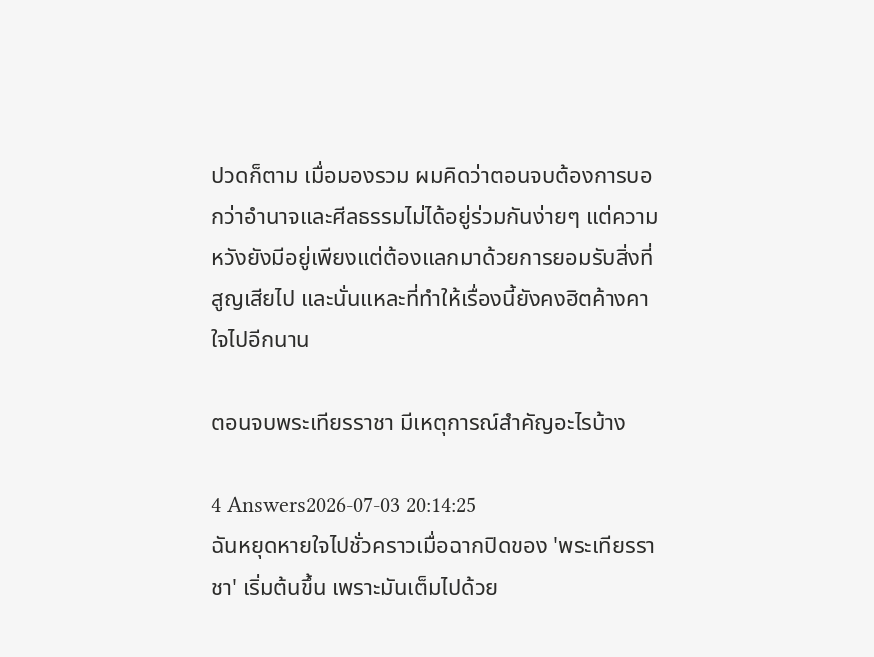ปวดก็ตาม เมื่อมองรวม ผมคิดว่าตอนจบต้องการบอกว่าอำนาจและศีลธรรมไม่ได้อยู่ร่วมกันง่ายๆ แต่ความหวังยังมีอยู่เพียงแต่ต้องแลกมาด้วยการยอมรับสิ่งที่สูญเสียไป และนั่นแหละที่ทำให้เรื่องนี้ยังคงฮิตค้างคาใจไปอีกนาน

ตอนจบพระเทียรราชา มีเหตุการณ์สำคัญอะไรบ้าง

4 Answers2026-07-03 20:14:25
ฉันหยุดหายใจไปชั่วคราวเมื่อฉากปิดของ 'พระเทียรราชา' เริ่มต้นขึ้น เพราะมันเต็มไปด้วย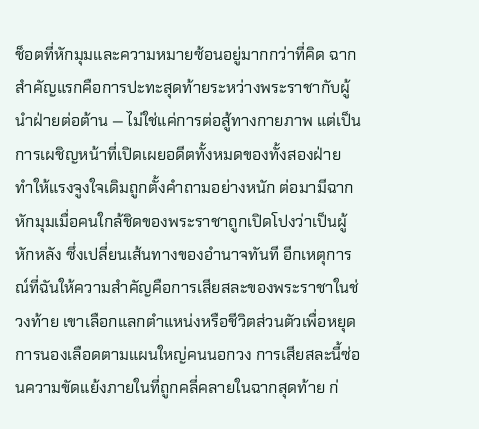ช็อตที่หักมุมและความหมายซ้อนอยู่มากกว่าที่คิด ฉากสำคัญแรกคือการปะทะสุดท้ายระหว่างพระราชากับผู้นำฝ่ายต่อต้าน — ไม่ใช่แค่การต่อสู้ทางกายภาพ แต่เป็นการเผชิญหน้าที่เปิดเผยอดีตทั้งหมดของทั้งสองฝ่าย ทำให้แรงจูงใจเดิมถูกตั้งคำถามอย่างหนัก ต่อมามีฉากหักมุมเมื่อคนใกล้ชิดของพระราชาถูกเปิดโปงว่าเป็นผู้หักหลัง ซึ่งเปลี่ยนเส้นทางของอำนาจทันที อีกเหตุการณ์ที่ฉันให้ความสำคัญคือการเสียสละของพระราชาในช่วงท้าย เขาเลือกแลกตำแหน่งหรือชีวิตส่วนตัวเพื่อหยุดการนองเลือดตามแผนใหญ่คนนอกวง การเสียสละนี้ซ่อนความขัดแย้งภายในที่ถูกคลี่คลายในฉากสุดท้าย ก่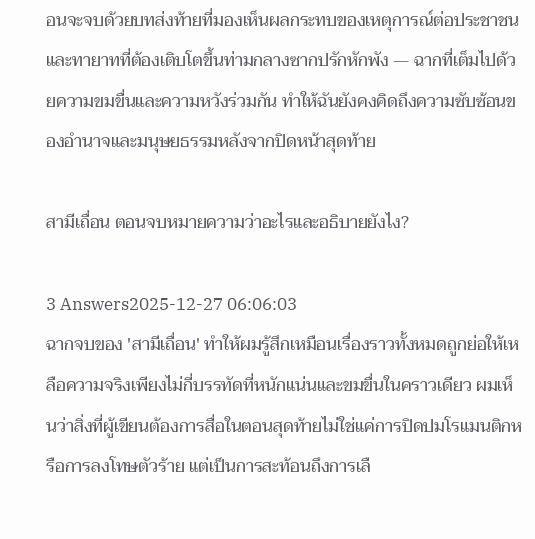อนจะจบด้วยบทส่งท้ายที่มองเห็นผลกระทบของเหตุการณ์ต่อประชาชนและทายาทที่ต้องเติบโตขึ้นท่ามกลางซากปรักหักพัง — ฉากที่เต็มไปด้วยความขมขื่นและความหวังร่วมกัน ทำให้ฉันยังคงคิดถึงความซับซ้อนของอำนาจและมนุษยธรรมหลังจากปิดหน้าสุดท้าย

สามีเถื่อน ตอนจบหมายความว่าอะไรและอธิบายยังไง?

3 Answers2025-12-27 06:06:03
ฉากจบของ 'สามีเถื่อน' ทำให้ผมรู้สึกเหมือนเรื่องราวทั้งหมดถูกย่อให้เหลือความจริงเพียงไม่กี่บรรทัดที่หนักแน่นและขมขื่นในคราวเดียว ผมเห็นว่าสิ่งที่ผู้เขียนต้องการสื่อในตอนสุดท้ายไม่ใช่แค่การปิดปมโรแมนติกหรือการลงโทษตัวร้าย แต่เป็นการสะท้อนถึงการเลื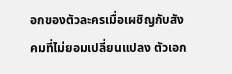อกของตัวละครเมื่อเผชิญกับสังคมที่ไม่ยอมเปลี่ยนแปลง ตัวเอก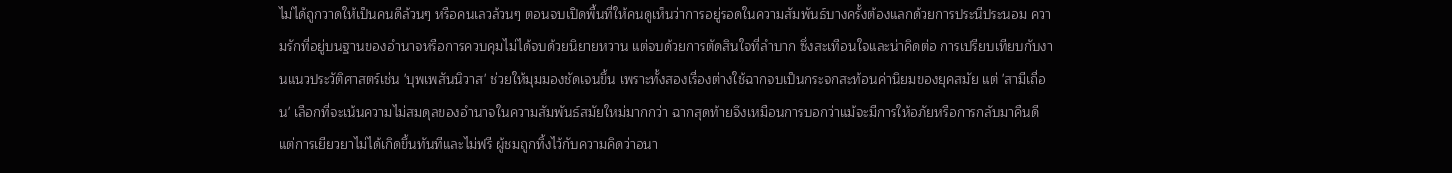ไม่ได้ถูกวาดให้เป็นคนดีล้วนๆ หรือคนเลวล้วนๆ ตอนจบเปิดพื้นที่ให้คนดูเห็นว่าการอยู่รอดในความสัมพันธ์บางครั้งต้องแลกด้วยการประนีประนอม ความรักที่อยู่บนฐานของอำนาจหรือการควบคุมไม่ได้จบด้วยนิยายหวาน แต่จบด้วยการตัดสินใจที่ลำบาก ซึ่งสะเทือนใจและน่าคิดต่อ การเปรียบเทียบกับงานแนวประวัติศาสตร์เช่น 'บุพเพสันนิวาส' ช่วยให้มุมมองชัดเจนขึ้น เพราะทั้งสองเรื่องต่างใช้ฉากจบเป็นกระจกสะท้อนค่านิยมของยุคสมัย แต่ 'สามีเถื่อน' เลือกที่จะเน้นความไม่สมดุลของอำนาจในความสัมพันธ์สมัยใหม่มากกว่า ฉากสุดท้ายจึงเหมือนการบอกว่าแม้จะมีการให้อภัยหรือการกลับมาคืนดี แต่การเยียวยาไม่ได้เกิดขึ้นทันทีและไม่ฟรี ผู้ชมถูกทิ้งไว้กับความคิดว่าอนา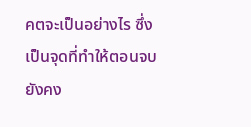คตจะเป็นอย่างไร ซึ่งเป็นจุดที่ทำให้ตอนจบยังคง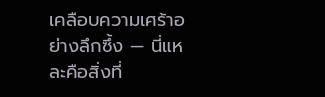เคลือบความเศร้าอย่างลึกซึ้ง — นี่แหละคือสิ่งที่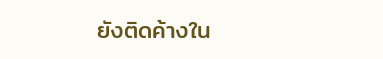ยังติดค้างใน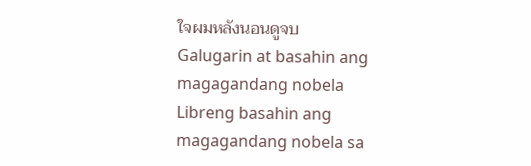ใจผมหลังนอนดูจบ
Galugarin at basahin ang magagandang nobela
Libreng basahin ang magagandang nobela sa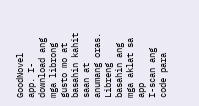GoodNovel app. I-download ang mga librong gusto mo at basahin kahit saan at anumang oras.
Libreng basahin ang mga aklat sa app
I-scan ang code para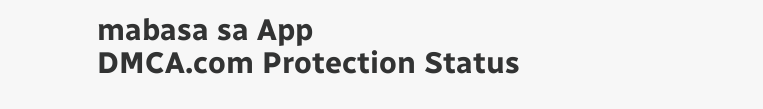mabasa sa App
DMCA.com Protection Status